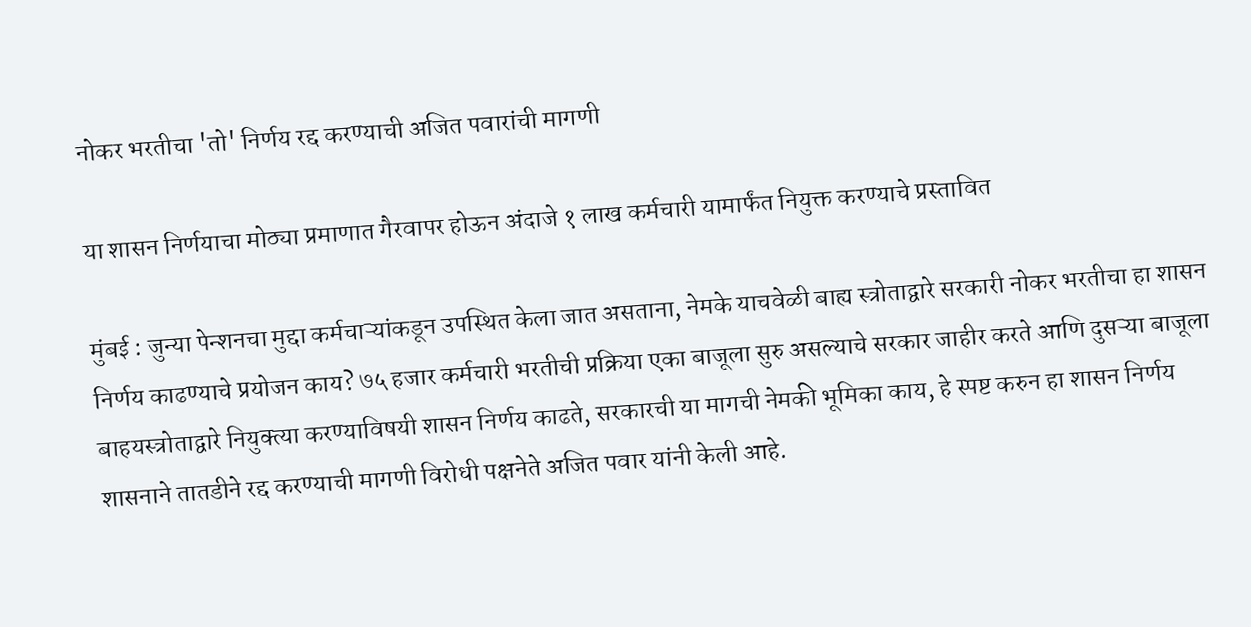नोकर भरतीचा 'तो' निर्णय रद्द करण्याची अजित पवारांची मागणी

या शासन निर्णयाचा मोठ्या प्रमाणात गैरवापर होऊन अंदाजे १ लाख कर्मचारी यामार्फंत नियुक्त करण्याचे प्रस्तावित

मुंबई : जुन्या पेन्शनचा मुद्दा कर्मचाऱ्यांकडून उपस्थित केला जात असताना, नेमके याचवेळी बाह्य स्त्रोताद्वारे सरकारी नोकर भरतीचा हा शासन निर्णय काढण्याचे प्रयोजन काय? ७५ हजार कर्मचारी भरतीची प्रक्रिया एका बाजूला सुरु असल्याचे सरकार जाहीर करते आणि दुसऱ्या बाजूला बाहयस्त्रोताद्वारे नियुक्त्या करण्याविषयी शासन निर्णय काढते, सरकारची या मागची नेमकी भूमिका काय, हे स्पष्ट करुन हा शासन निर्णय शासनाने तातडीने रद्द करण्याची मागणी विरोधी पक्षनेते अजित पवार यांनी केली आहे.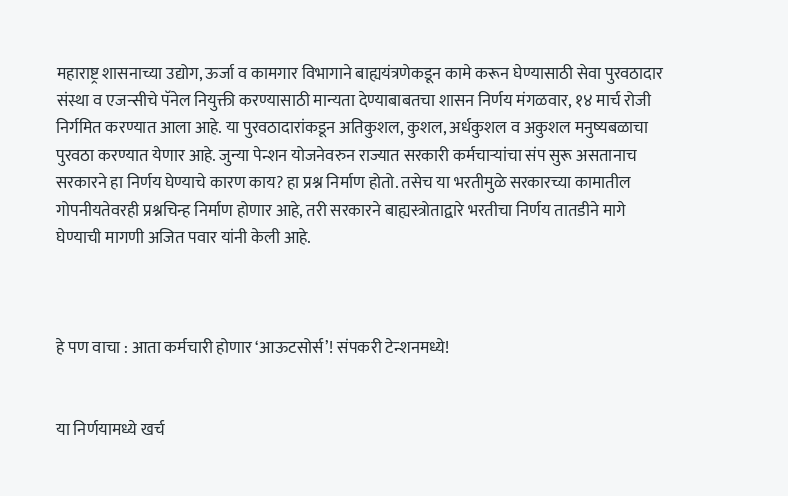महाराष्ट्र शासनाच्या उद्योग, ऊर्जा व कामगार विभागाने बाह्ययंत्रणेकडून कामे करून घेण्यासाठी सेवा पुरवठादार संस्था व एजन्सीचे पॅनेल नियुक्ती करण्यासाठी मान्यता देण्याबाबतचा शासन निर्णय मंगळवार, १४ मार्च रोजी निर्गमित करण्यात आला आहे. या पुरवठादारांकडून अतिकुशल, कुशल, अर्धकुशल व अकुशल मनुष्यबळाचा पुरवठा करण्यात येणार आहे. जुन्या पेन्शन योजनेवरुन राज्यात सरकारी कर्मचाऱ्यांचा संप सुरू असतानाच सरकारने हा निर्णय घेण्याचे कारण काय? हा प्रश्न निर्माण होतो. तसेच या भरतीमुळे सरकारच्या कामातील गोपनीयतेवरही प्रश्नचिन्ह निर्माण होणार आहे, तरी सरकारने बाह्यस्त्रोताद्वारे भरतीचा निर्णय तातडीने मागे घेण्याची मागणी अजित पवार यांनी केली आहे.



हे पण वाचा : आता कर्मचारी होणार ‘आऊटसोर्स’! संपकरी टेन्शनमध्ये!


या निर्णयामध्ये खर्च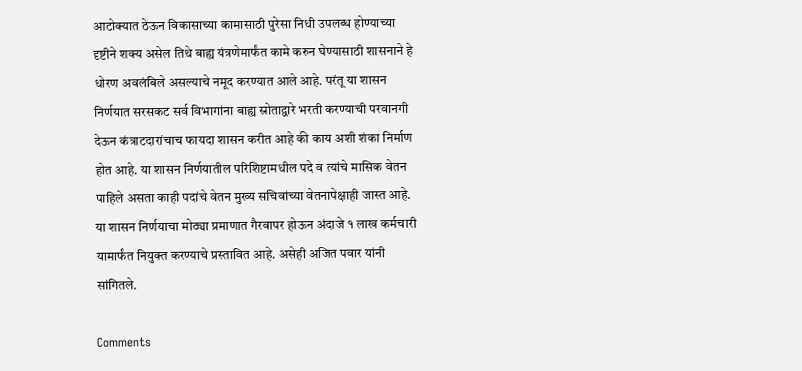आटोक्यात ठेऊन विकासाच्या कामासाठी पुरेसा निधी उपलब्ध होण्याच्या दृष्टीने शक्य असेल तिथे बाह्य यंत्रणेमार्फंत कामे करुन घेण्यासाठी शासनाने हे धोरण अवलंबिले असल्याचे नमूद करण्यात आले आहे. परंतू या शासन निर्णयात सरसकट सर्व विभागांना बाह्य स्रोताद्वारे भरती करण्याची परवानगी देऊन कंत्राटदारांचाच फायदा शासन करीत आहे की काय अशी शंका निर्माण होत आहे. या शासन निर्णयातील परिशिष्टामधील पदे व त्यांचे मासिक वेतन पाहिले असता काही पदांचे वेतन मुख्य सचिवांच्या वेतनापेक्षाही जास्त आहे. या शासन निर्णयाचा मोठ्या प्रमाणात गैरवापर होऊन अंदाजे १ लाख कर्मचारी यामार्फंत नियुक्त करण्याचे प्रस्तावित आहे. असेही अजित पवार यांनी सांगितले.

Comments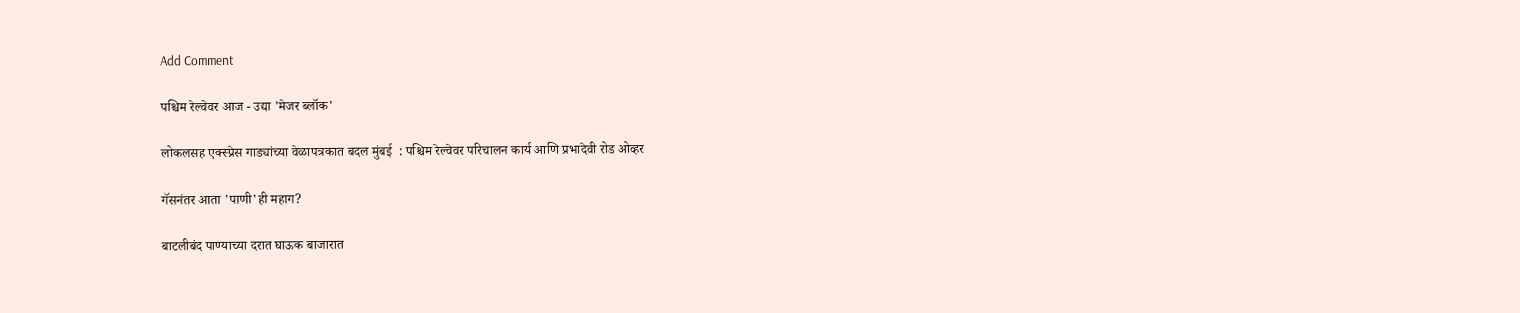Add Comment

पश्चिम रेल्वेवर आज - उद्या 'मेजर ब्लॉक'

लोकलसह एक्स्प्रेस गाड्यांच्या वेळापत्रकात बदल मुंबई  : पश्चिम रेल्वेवर परिचालन कार्य आणि प्रभादेवी रोड ओव्हर

गॅसनंतर आता 'पाणी'ही महाग?

बाटलीबंद पाण्याच्या दरात घाऊक बाजारात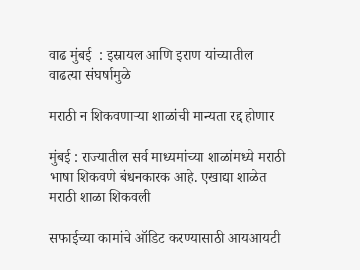वाढ मुंबई  : इस्रायल आणि इराण यांच्यातील वाढत्या संघर्षामुळे

मराठी न शिकवणाऱ्या शाळांची मान्यता रद्द होणार

मुंबई : राज्यातील सर्व माध्यमांच्या शाळांमध्ये मराठी भाषा शिकवणे बंधनकारक आहे. एखाद्या शाळेत मराठी शाळा शिकवली

सफाईच्या कामांचे ऑडिट करण्यासाठी आयआयटी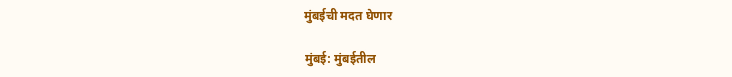मुंबईची मदत घेणार

मुंबई: मुंबईतील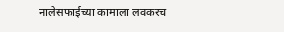नालेसफाईच्या कामाला लवकरच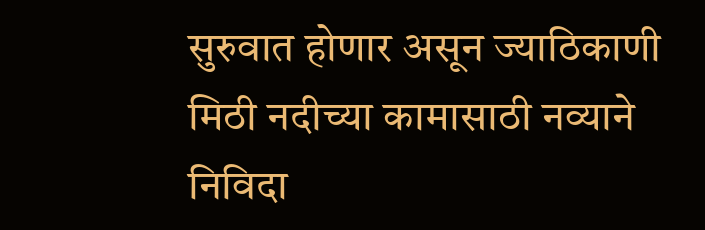सुरुवात होणार असून ज्याठिकाणी मिठी नदीच्या कामासाठी नव्याने निविदा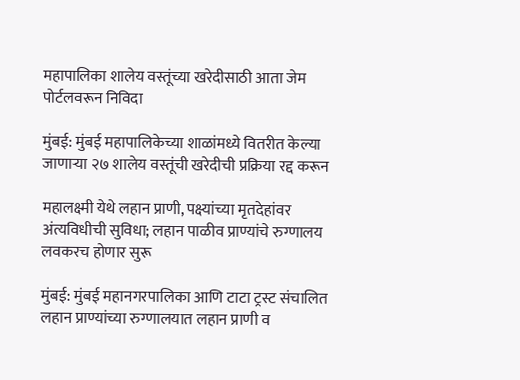महापालिका शालेय वस्तूंच्या खरेदीसाठी आता जेम पोर्टलवरून निविदा

मुंबई: मुंबई महापालिकेच्या शाळांमध्ये वितरीत केल्या जाणाऱ्या २७ शालेय वस्तूंची खरेदीची प्रक्रिया रद्द करून

महालक्ष्मी येथे लहान प्राणी, पक्ष्यांच्या मृतदेहांवर अंत्यविधीची सुविधा; लहान पाळीव प्राण्यांचे रुग्णालय लवकरच होणार सुरू

मुंबई: मुंबई महानगरपालिका आणि टाटा ट्रस्ट संचालित लहान प्राण्यांच्या रुग्णालयात लहान प्राणी व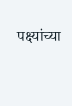पक्ष्यांच्या